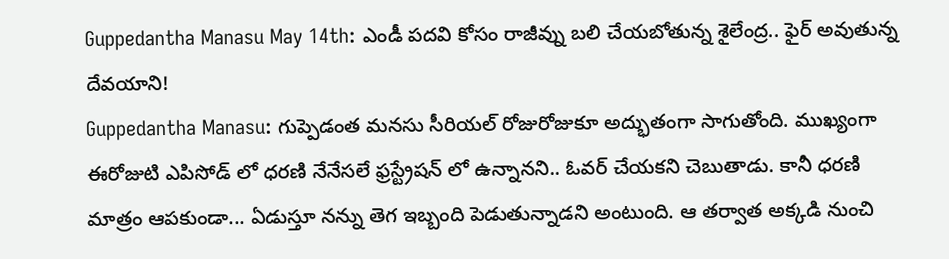Guppedantha Manasu May 14th: ఎండీ పదవి కోసం రాజీవ్ను బలి చేయబోతున్న శైలేంద్ర.. ఫైర్ అవుతున్న దేవయాని!
Guppedantha Manasu: గుప్పెడంత మనసు సీరియల్ రోజురోజుకూ అద్భుతంగా సాగుతోంది. ముఖ్యంగా ఈరోజుటి ఎపిసోడ్ లో ధరణి నేనేసలే ఫ్రస్ట్రేషన్ లో ఉన్నానని.. ఓవర్ చేయకని చెబుతాడు. కానీ ధరణి మాత్రం ఆపకుండా... ఏడుస్తూ నన్ను తెగ ఇబ్బంది పెడుతున్నాడని అంటుంది. ఆ తర్వాత అక్కడి నుంచి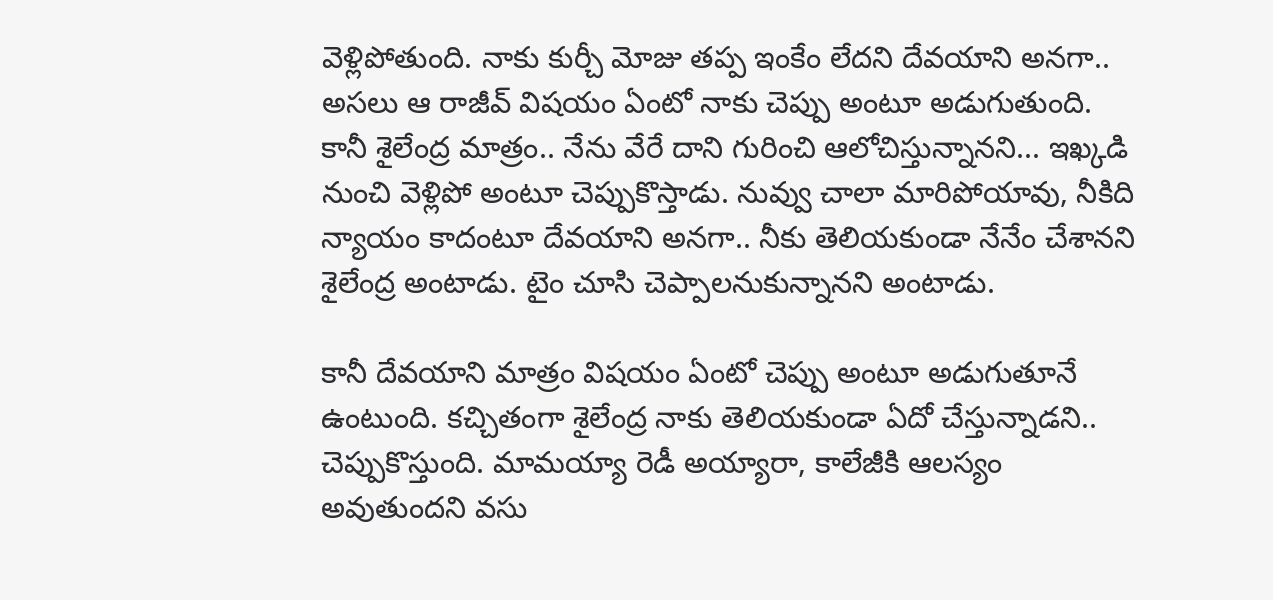వెళ్లిపోతుంది. నాకు కుర్చీ మోజు తప్ప ఇంకేం లేదని దేవయాని అనగా.. అసలు ఆ రాజీవ్ విషయం ఏంటో నాకు చెప్పు అంటూ అడుగుతుంది.
కానీ శైలేంద్ర మాత్రం.. నేను వేరే దాని గురించి ఆలోచిస్తున్నానని... ఇఖ్కడి నుంచి వెళ్లిపో అంటూ చెప్పుకొస్తాడు. నువ్వు చాలా మారిపోయావు, నీకిది న్యాయం కాదంటూ దేవయాని అనగా.. నీకు తెలియకుండా నేనేం చేశానని శైలేంద్ర అంటాడు. టైం చూసి చెప్పాలనుకున్నానని అంటాడు.

కానీ దేవయాని మాత్రం విషయం ఏంటో చెప్పు అంటూ అడుగుతూనే ఉంటుంది. కచ్చితంగా శైలేంద్ర నాకు తెలియకుండా ఏదో చేస్తున్నాడని.. చెప్పుకొస్తుంది. మామయ్యా రెడీ అయ్యారా, కాలేజీకి ఆలస్యం అవుతుందని వసు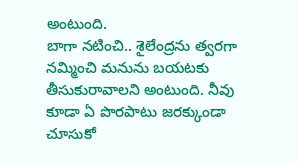అంటుంది.
బాగా నటించి.. శైలేంద్రను త్వరగా నమ్మించి మనును బయటకు తీసుకురావాలని అంటుంది. నీవు కూడా ఏ పొరపాటు జరక్కుండా చూసుకో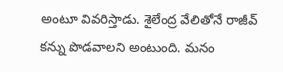అంటూ వివరిస్తాడు. శైలేంద్ర వేలితోనే రాజీవ్ కన్ను పొడవాలని అంటుంది. మనం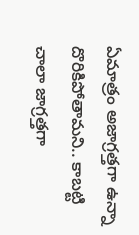ఏమాత్రం అజాగ్రత్తగా ఉన్నా దొరికిపోతామని.. కాబట్టి చాలా జాగ్రత్తగా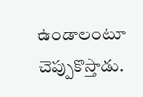ఉండాలంటూ చెప్పుకొస్తాడు.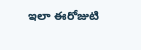ఇలా ఈరోజుటి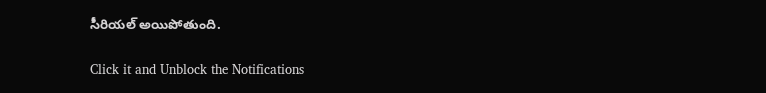సీరియల్ అయిపోతుంది.


Click it and Unblock the Notifications